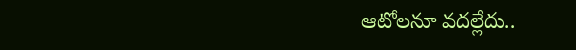ఆటోలనూ వదల్లేదు..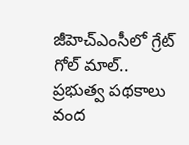జీహెచ్ఎంసీలో గ్రేట్ గోల్ మాల్..
ప్రభుత్వ పథకాలు వంద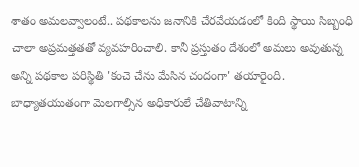శాతం అమలవ్వాలంటే.. పథకాలను జనానికి చేరవేయడంలో కింది స్థాయి సిబ్బంధి చాలా అప్రమత్తతతో వ్యవహరించాలి. కానీ ప్రస్తుతం దేశంలో అమలు అవుతున్న అన్ని పథకాల పరిస్థితి 'కంచె చేను మేసిన చందంగా' తయారైంది. బాధ్యాతయుతంగా మెలగాల్సిన అధికారులే చేతివాటాన్ని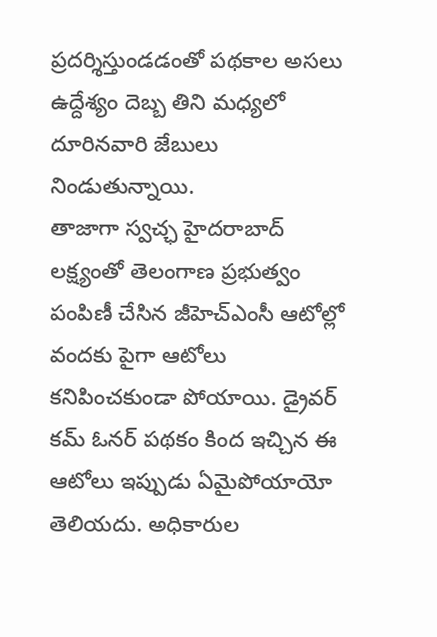ప్రదర్శిస్తుండడంతో పథకాల అసలు ఉద్దేశ్యం దెబ్బ తిని మధ్యలో దూరినవారి జేబులు నిండుతున్నాయి.
తాజాగా స్వచ్ఛ హైదరాబాద్ లక్ష్యంతో తెలంగాణ ప్రభుత్వం పంపిణీ చేసిన జీహెచ్ఎంసీ ఆటోల్లో వందకు పైగా ఆటోలు కనిపించకుండా పోయాయి. డ్రైవర్ కమ్ ఓనర్ పథకం కింద ఇచ్చిన ఈ ఆటోలు ఇప్పుడు ఏమైపోయాయో తెలియదు. అధికారుల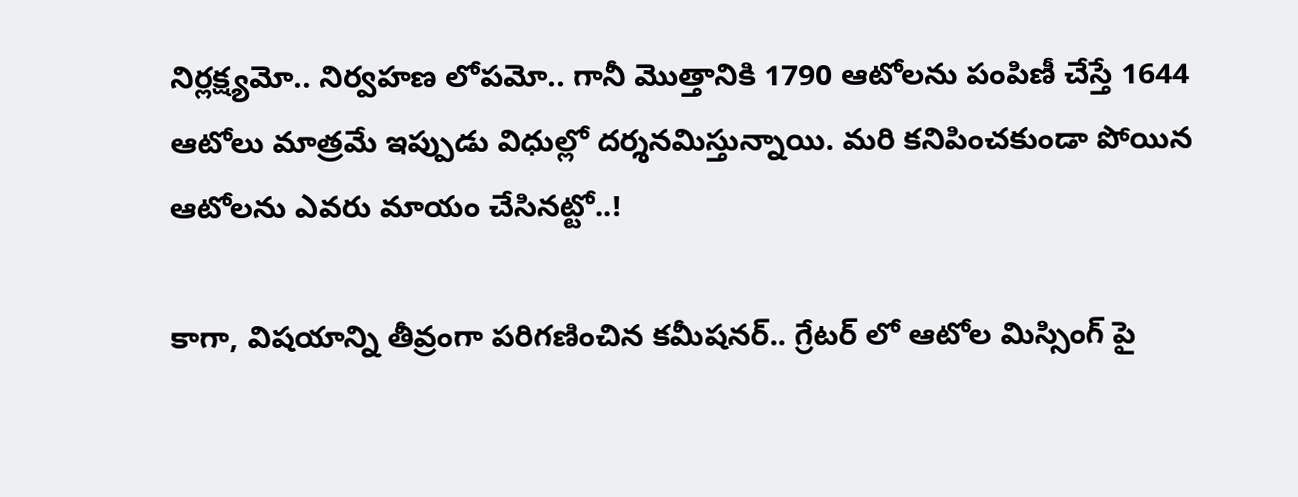నిర్లక్ష్యమో.. నిర్వహణ లోపమో.. గానీ మొత్తానికి 1790 ఆటోలను పంపిణీ చేస్తే 1644 ఆటోలు మాత్రమే ఇప్పుడు విధుల్లో దర్శనమిస్తున్నాయి. మరి కనిపించకుండా పోయిన ఆటోలను ఎవరు మాయం చేసినట్టో..!

కాగా, విషయాన్ని తీవ్రంగా పరిగణించిన కమీషనర్.. గ్రేటర్ లో ఆటోల మిస్సింగ్ పై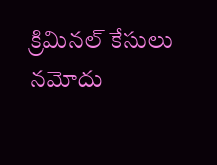క్రిమినల్ కేసులు నమోదు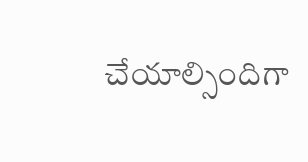చేయాల్సిందిగా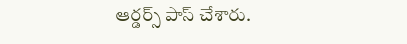ఆర్డర్స్ పాస్ చేశారు.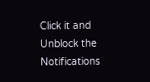Click it and Unblock the Notifications